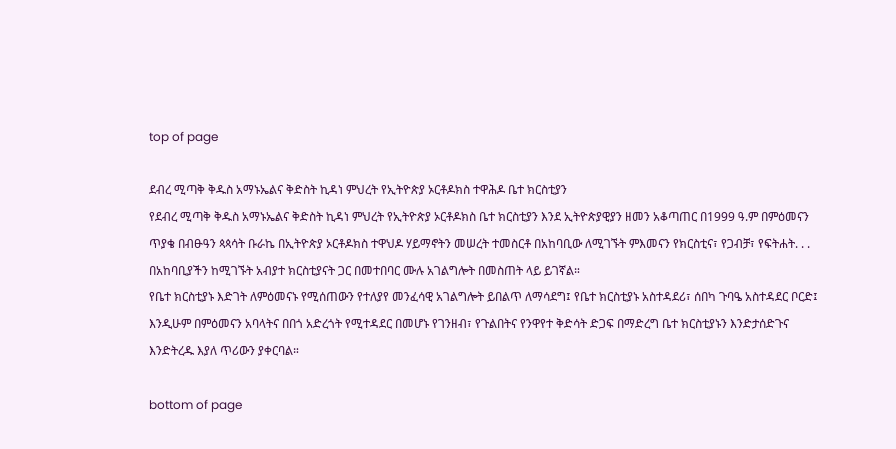top of page

ደብረ ሚጣቅ ቅዱስ አማኑኤልና ቅድስት ኪዳነ ምህረት የኢትዮጵያ ኦርቶዶክስ ተዋሕዶ ቤተ ክርስቲያን
የደብረ ሚጣቅ ቅዱስ አማኑኤልና ቅድስት ኪዳነ ምህረት የኢትዮጵያ ኦርቶዶክስ ቤተ ክርስቲያን እንደ ኢትዮጵያዊያን ዘመን አቆጣጠር በ1999 ዓ.ም በምዕመናን ጥያቄ በብፁዓን ጳጳሳት ቡራኬ በኢትዮጵያ ኦርቶዶክስ ተዋህዶ ሃይማኖትን መሠረት ተመስርቶ በአከባቢው ለሚገኙት ምእመናን የክርስቲና፣ የጋብቻ፣ የፍትሐት. . . በአከባቢያችን ከሚገኙት አብያተ ክርስቲያናት ጋር በመተበባር ሙሉ አገልግሎት በመስጠት ላይ ይገኛል።
የቤተ ክርስቲያኑ እድገት ለምዕመናኑ የሚሰጠውን የተለያየ መንፈሳዊ አገልግሎት ይበልጥ ለማሳደግ፤ የቤተ ክርስቲያኑ አስተዳደሪ፣ ሰበካ ጉባዔ አስተዳደር ቦርድ፤ እንዲሁም በምዕመናን አባላትና በበጎ አድረጎት የሚተዳደር በመሆኑ የገንዘብ፣ የጉልበትና የንዋየተ ቅድሳት ድጋፍ በማድረግ ቤተ ክርስቲያኑን እንድታሰድጉና እንድትረዱ እያለ ጥሪውን ያቀርባል።

bottom of page